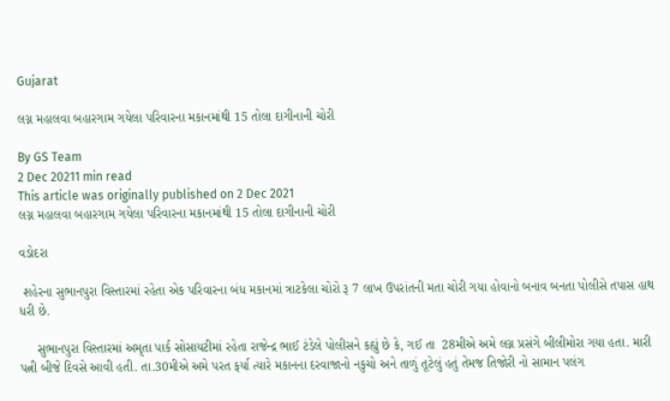Gujarat

લગ્ન મહાલવા બહારગામ ગયેલા પરિવારના મકાનમાંથી 15 તોલા દાગીનાની ચોરી

By GS Team
2 Dec 20211 min read
This article was originally published on 2 Dec 2021
લગ્ન મહાલવા બહારગામ ગયેલા પરિવારના મકાનમાંથી 15 તોલા દાગીનાની ચોરી

વડોદરા

 શહેરના સુભાનપુરા વિસ્તારમાં રહેતા એક પરિવારના બંધ મકાનમાં ત્રાટકેલા ચોરો રૂ 7 લાખ ઉપરાંતની મતા ચોરી ગયા હોવાનો બનાવ બનતા પોલીસે તપાસ હાથ ધરી છે.

     સુભાનપુરા વિસ્તારમાં અમૃતા પાર્ક સોસાયટીમાં રહેતા રાજેન્દ્ર ભાઈ ટંડેલે પોલીસને કહ્યું છે કે, ગઈ તા  28મીએ અમે લગ્ન પ્રસંગે બીલીમોરા ગયા હતા. મારી પત્ની બીજે દિવસે આવી હતી. તા.30મીએ અમે પરત ફર્યા ત્યારે મકાનના દરવાજાનો નકુચો અને તાળું તૂટેલું હતું તેમજ તિજોરી નો સામાન પલંગ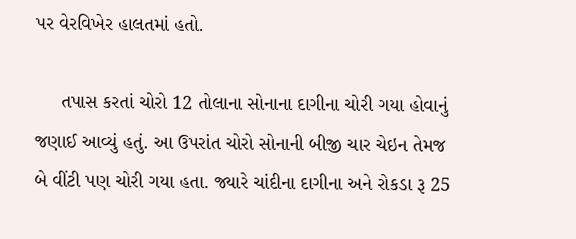પર વેરવિખેર હાલતમાં હતો.

     તપાસ કરતાં ચોરો 12 તોલાના સોનાના દાગીના ચોરી ગયા હોવાનું જણાઈ આવ્યું હતું. આ ઉપરાંત ચોરો સોનાની બીજી ચાર ચેઇન તેમજ બે વીંટી પણ ચોરી ગયા હતા. જ્યારે ચાંદીના દાગીના અને રોકડા રૂ 25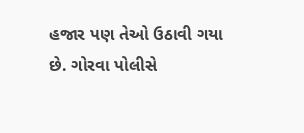હજાર પણ તેઓ ઉઠાવી ગયા છે. ગોરવા પોલીસે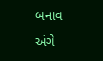બનાવ અંગે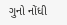ગુનો નોંધી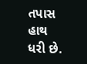તપાસ હાથ ધરી છે.